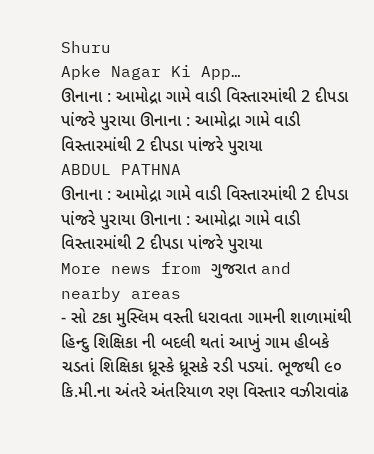Shuru
Apke Nagar Ki App…
ઊનાના : આમોદ્રા ગામે વાડી વિસ્તારમાંથી 2 દીપડા પાંજરે પુરાયા ઊનાના : આમોદ્રા ગામે વાડી વિસ્તારમાંથી 2 દીપડા પાંજરે પુરાયા
ABDUL PATHNA
ઊનાના : આમોદ્રા ગામે વાડી વિસ્તારમાંથી 2 દીપડા પાંજરે પુરાયા ઊનાના : આમોદ્રા ગામે વાડી વિસ્તારમાંથી 2 દીપડા પાંજરે પુરાયા
More news from ગુજરાત and nearby areas
- સો ટકા મુસ્લિમ વસ્તી ધરાવતા ગામની શાળામાંથી હિન્દુ શિક્ષિકા ની બદલી થતાં આખું ગામ હીબકે ચડતાં શિક્ષિકા ધ્રૂસ્કે ધ્રૂસકે રડી પડ્યાં. ભૂજથી ૯૦ કિ.મી.ના અંતરે અંતરિયાળ રણ વિસ્તાર વઝીરાવાંઢ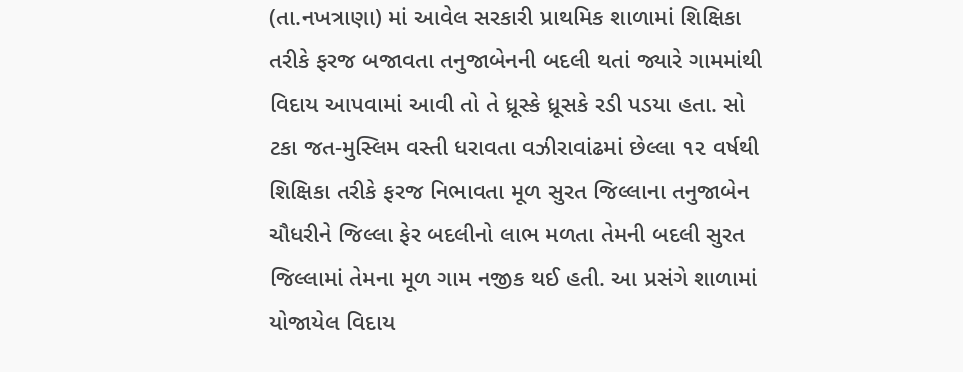(તા.નખત્રાણા) માં આવેલ સરકારી પ્રાથમિક શાળામાં શિક્ષિકા તરીકે ફરજ બજાવતા તનુજાબેનની બદલી થતાં જ્યારે ગામમાંથી વિદાય આપવામાં આવી તો તે ધ્રૂસ્કે ધ્રૂસકે રડી પડયા હતા. સો ટકા જત-મુસ્લિમ વસ્તી ધરાવતા વઝીરાવાંઢમાં છેલ્લા ૧૨ વર્ષથી શિક્ષિકા તરીકે ફરજ નિભાવતા મૂળ સુરત જિલ્લાના તનુજાબેન ચૌધરીને જિલ્લા ફેર બદલીનો લાભ મળતા તેમની બદલી સુરત જિલ્લામાં તેમના મૂળ ગામ નજીક થઈ હતી. આ પ્રસંગે શાળામાં યોજાયેલ વિદાય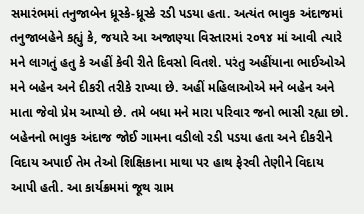સમારંભમાં તનુજાબેન ધ્રૂસ્કે-ધ્રૂસ્કે રડી પડયા હતા. અત્યંત ભાવુક અંદાજમાં તનુજાબહેને કહ્યું કે, જયારે આ અજાણ્યા વિસ્તારમાં ૨૦૧૪ માં આવી ત્યારે મને લાગતું હતુ કે અહીં કેવી રીતે દિવસો વિતશે. પરંતુ અહીંયાના ભાઈઓએ મને બહેન અને દીકરી તરીકે રાખ્યા છે. અહીં મહિલાઓએ મને બહેન અને માતા જેવો પ્રેમ આપ્યો છે. તમે બધા મને મારા પરિવાર જનો ભાસી રહ્યા છો. બહેનનો ભાવુક અંદાજ જોઈ ગામના વડીલો રડી પડયા હતા અને દીકરીને વિદાય અપાઈ તેમ તેઓ શિક્ષિકાના માથા પર હાથ ફેરવી તેણીને વિદાય આપી હતી. આ કાર્યક્રમમાં જૂથ ગ્રામ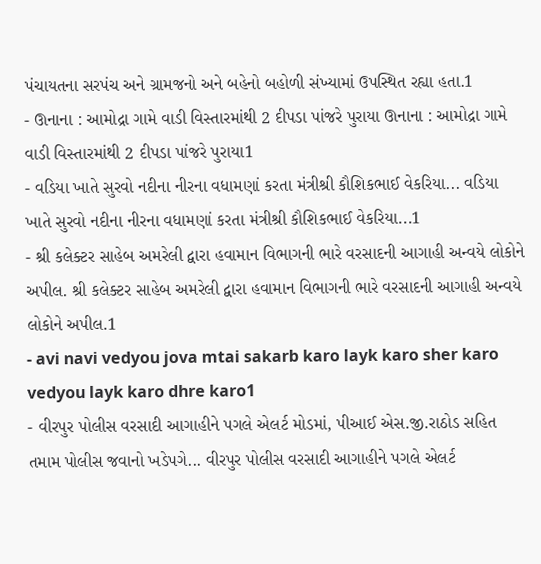પંચાયતના સરપંચ અને ગ્રામજનો અને બહેનો બહોળી સંખ્યામાં ઉપસ્થિત રહ્યા હતા.1
- ઊનાના : આમોદ્રા ગામે વાડી વિસ્તારમાંથી 2 દીપડા પાંજરે પુરાયા ઊનાના : આમોદ્રા ગામે વાડી વિસ્તારમાંથી 2 દીપડા પાંજરે પુરાયા1
- વડિયા ખાતે સુરવો નદીના નીરના વધામણાં કરતા મંત્રીશ્રી કૌશિકભાઈ વેકરિયા... વડિયા ખાતે સુરવો નદીના નીરના વધામણાં કરતા મંત્રીશ્રી કૌશિકભાઈ વેકરિયા...1
- શ્રી કલેક્ટર સાહેબ અમરેલી દ્વારા હવામાન વિભાગની ભારે વરસાદની આગાહી અન્વયે લોકોને અપીલ. શ્રી કલેક્ટર સાહેબ અમરેલી દ્વારા હવામાન વિભાગની ભારે વરસાદની આગાહી અન્વયે લોકોને અપીલ.1
- avi navi vedyou jova mtai sakarb karo layk karo sher karo vedyou layk karo dhre karo1
- વીરપુર પોલીસ વરસાદી આગાહીને પગલે એલર્ટ મોડમાં, પીઆઈ એસ.જી.રાઠોડ સહિત તમામ પોલીસ જવાનો ખડેપગે... વીરપુર પોલીસ વરસાદી આગાહીને પગલે એલર્ટ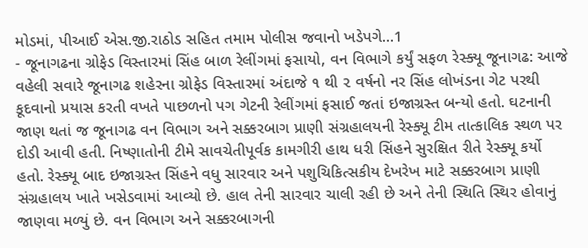મોડમાં, પીઆઈ એસ.જી.રાઠોડ સહિત તમામ પોલીસ જવાનો ખડેપગે...1
- જૂનાગઢના ગ્રોફેડ વિસ્તારમાં સિંહ બાળ રેલીંગમાં ફસાયો, વન વિભાગે કર્યું સફળ રેસ્ક્યૂ જૂનાગઢ: આજે વહેલી સવારે જૂનાગઢ શહેરના ગ્રોફેડ વિસ્તારમાં અંદાજે ૧ થી ૨ વર્ષનો નર સિંહ લોખંડના ગેટ પરથી કૂદવાનો પ્રયાસ કરતી વખતે પાછળનો પગ ગેટની રેલીંગમાં ફસાઈ જતાં ઇજાગ્રસ્ત બન્યો હતો. ઘટનાની જાણ થતાં જ જૂનાગઢ વન વિભાગ અને સક્કરબાગ પ્રાણી સંગ્રહાલયની રેસ્ક્યૂ ટીમ તાત્કાલિક સ્થળ પર દોડી આવી હતી. નિષ્ણાતોની ટીમે સાવચેતીપૂર્વક કામગીરી હાથ ધરી સિંહને સુરક્ષિત રીતે રેસ્ક્યૂ કર્યો હતો. રેસ્ક્યૂ બાદ ઇજાગ્રસ્ત સિંહને વધુ સારવાર અને પશુચિકિત્સકીય દેખરેખ માટે સક્કરબાગ પ્રાણી સંગ્રહાલય ખાતે ખસેડવામાં આવ્યો છે. હાલ તેની સારવાર ચાલી રહી છે અને તેની સ્થિતિ સ્થિર હોવાનું જાણવા મળ્યું છે. વન વિભાગ અને સક્કરબાગની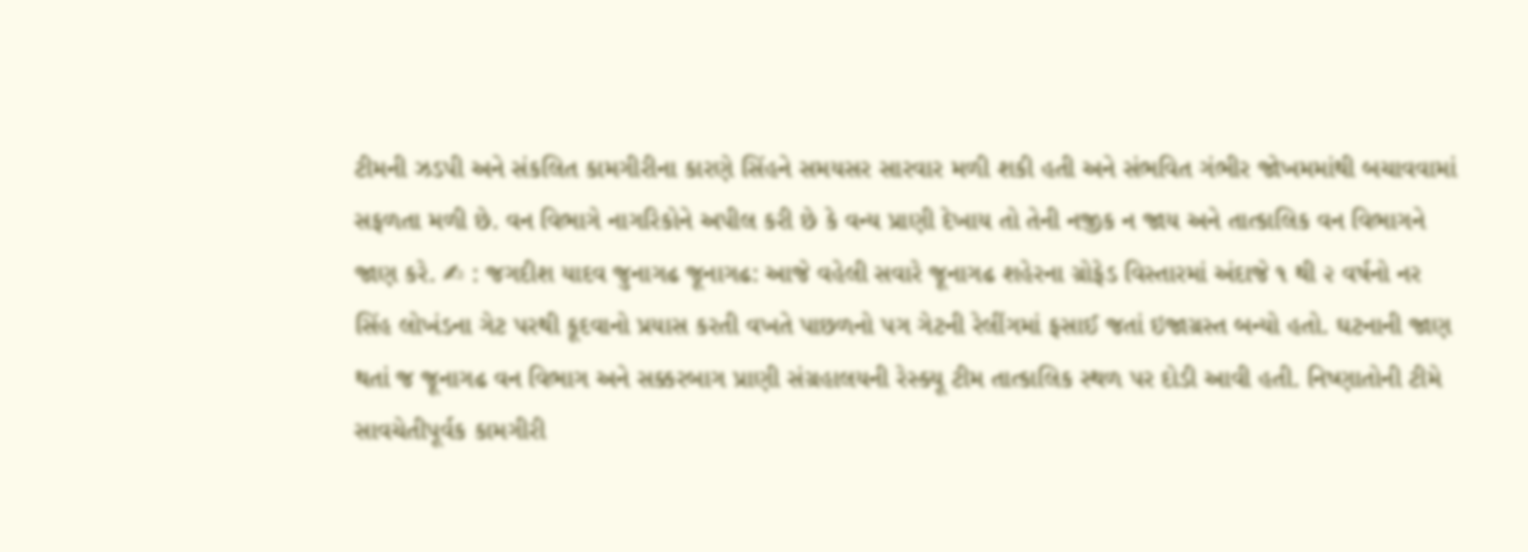ટીમની ઝડપી અને સંકલિત કામગીરીના કારણે સિંહને સમયસર સારવાર મળી શકી હતી અને સંભવિત ગંભીર જોખમમાંથી બચાવવામાં સફળતા મળી છે. વન વિભાગે નાગરિકોને અપીલ કરી છે કે વન્ય પ્રાણી દેખાય તો તેની નજીક ન જાય અને તાત્કાલિક વન વિભાગને જાણ કરે. ✍ : જગદીશ યાદવ જુનાગઢ જૂનાગઢ: આજે વહેલી સવારે જૂનાગઢ શહેરના ગ્રોફેડ વિસ્તારમાં અંદાજે ૧ થી ૨ વર્ષનો નર સિંહ લોખંડના ગેટ પરથી કૂદવાનો પ્રયાસ કરતી વખતે પાછળનો પગ ગેટની રેલીંગમાં ફસાઈ જતાં ઇજાગ્રસ્ત બન્યો હતો. ઘટનાની જાણ થતાં જ જૂનાગઢ વન વિભાગ અને સક્કરબાગ પ્રાણી સંગ્રહાલયની રેસ્ક્યૂ ટીમ તાત્કાલિક સ્થળ પર દોડી આવી હતી. નિષ્ણાતોની ટીમે સાવચેતીપૂર્વક કામગીરી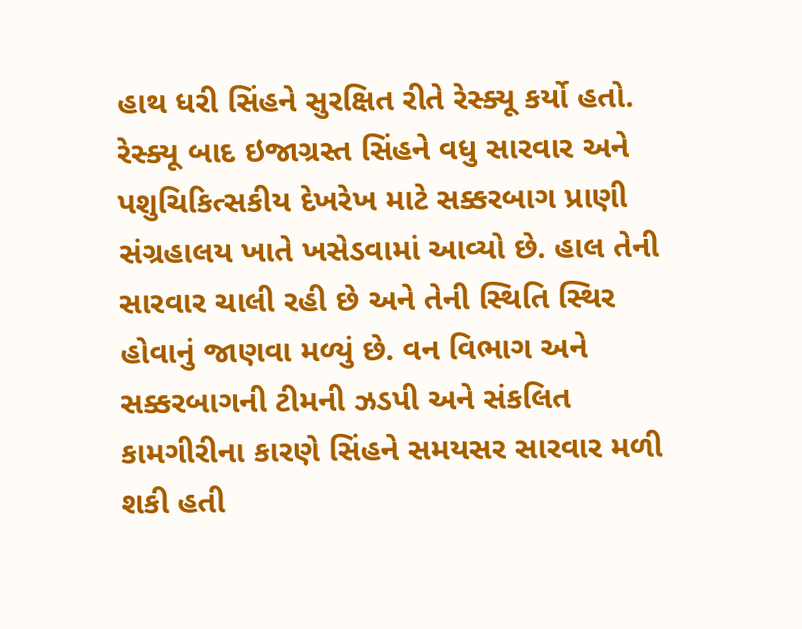હાથ ધરી સિંહને સુરક્ષિત રીતે રેસ્ક્યૂ કર્યો હતો. રેસ્ક્યૂ બાદ ઇજાગ્રસ્ત સિંહને વધુ સારવાર અને પશુચિકિત્સકીય દેખરેખ માટે સક્કરબાગ પ્રાણી સંગ્રહાલય ખાતે ખસેડવામાં આવ્યો છે. હાલ તેની સારવાર ચાલી રહી છે અને તેની સ્થિતિ સ્થિર હોવાનું જાણવા મળ્યું છે. વન વિભાગ અને સક્કરબાગની ટીમની ઝડપી અને સંકલિત કામગીરીના કારણે સિંહને સમયસર સારવાર મળી શકી હતી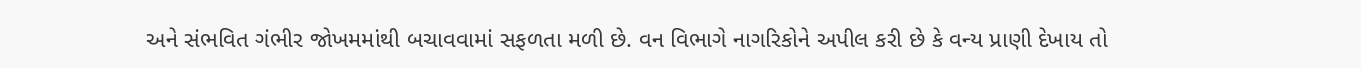અને સંભવિત ગંભીર જોખમમાંથી બચાવવામાં સફળતા મળી છે. વન વિભાગે નાગરિકોને અપીલ કરી છે કે વન્ય પ્રાણી દેખાય તો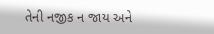તેની નજીક ન જાય અને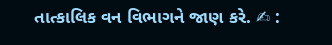તાત્કાલિક વન વિભાગને જાણ કરે. ✍ :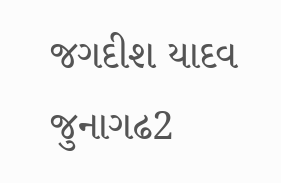જગદીશ યાદવ જુનાગઢ2